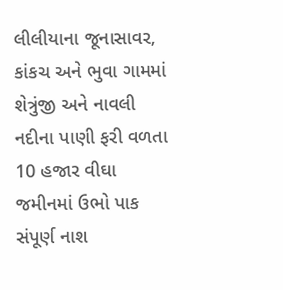લીલીયાના જૂનાસાવર, કાંકચ અને ભુવા ગામમાં શેત્રુંજી અને નાવલી નદીના પાણી ફરી વળતા 10 હજાર વીઘા જમીનમાં ઉભો પાક સંપૂર્ણ નાશ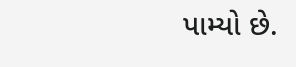પામ્યો છે.